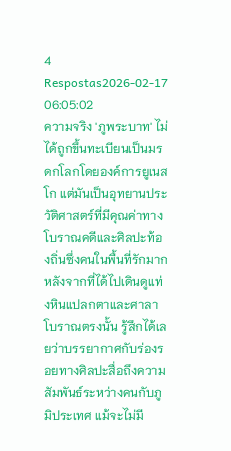4 Respostas2026-02-17 06:05:02
ความจริง 'ภูพระบาท' ไม่ได้ถูกขึ้นทะเบียนเป็นมรดกโลกโดยองค์การยูเนสโก แต่มันเป็นอุทยานประวัติศาสตร์ที่มีคุณค่าทางโบราณคดีและศิลปะท้องถิ่นซึ่งคนในพื้นที่รักมาก
หลังจากที่ได้ไปเดินดูแท่งหินแปลกตาและศาลาโบราณตรงนั้น รู้สึกได้เลยว่าบรรยากาศกับร่องรอยทางศิลปะสื่อถึงความสัมพันธ์ระหว่างคนกับภูมิประเทศ แม้จะไม่มี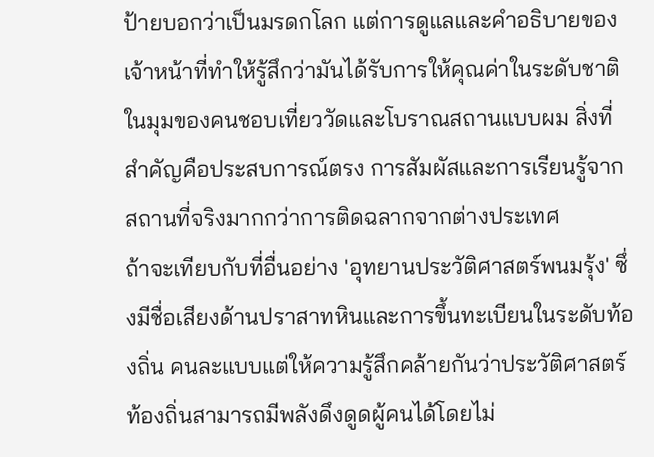ป้ายบอกว่าเป็นมรดกโลก แต่การดูแลและคำอธิบายของเจ้าหน้าที่ทำให้รู้สึกว่ามันได้รับการให้คุณค่าในระดับชาติ ในมุมของคนชอบเที่ยววัดและโบราณสถานแบบผม สิ่งที่สำคัญคือประสบการณ์ตรง การสัมผัสและการเรียนรู้จากสถานที่จริงมากกว่าการติดฉลากจากต่างประเทศ
ถ้าจะเทียบกับที่อื่นอย่าง 'อุทยานประวัติศาสตร์พนมรุ้ง' ซึ่งมีชื่อเสียงด้านปราสาทหินและการขึ้นทะเบียนในระดับท้องถิ่น คนละแบบแต่ให้ความรู้สึกคล้ายกันว่าประวัติศาสตร์ท้องถิ่นสามารถมีพลังดึงดูดผู้คนได้โดยไม่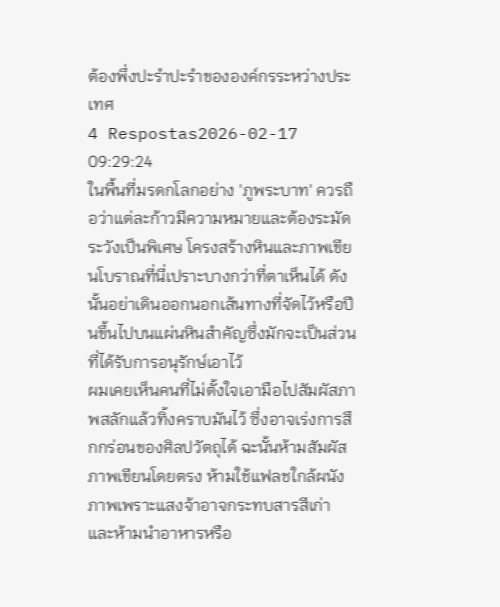ต้องพึ่งปะรำปะรำขององค์กรระหว่างประเทศ
4 Respostas2026-02-17 09:29:24
ในพื้นที่มรดกโลกอย่าง 'ภูพระบาท' ควรถือว่าแต่ละก้าวมีความหมายและต้องระมัดระวังเป็นพิเศษ โครงสร้างหินและภาพเขียนโบราณที่นี่เปราะบางกว่าที่ตาเห็นได้ ดังนั้นอย่าเดินออกนอกเส้นทางที่จัดไว้หรือปีนขึ้นไปบนแผ่นหินสำคัญซึ่งมักจะเป็นส่วนที่ได้รับการอนุรักษ์เอาไว้
ผมเคยเห็นคนที่ไม่ตั้งใจเอามือไปสัมผัสภาพสลักแล้วทิ้งคราบมันไว้ ซึ่งอาจเร่งการสึกกร่อนของศิลปวัตถุได้ ฉะนั้นห้ามสัมผัสภาพเขียนโดยตรง ห้ามใช้แฟลชใกล้ผนังภาพเพราะแสงจ้าอาจกระทบสารสีเก่า และห้ามนำอาหารหรือ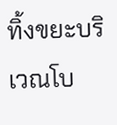ทิ้งขยะบริเวณโบ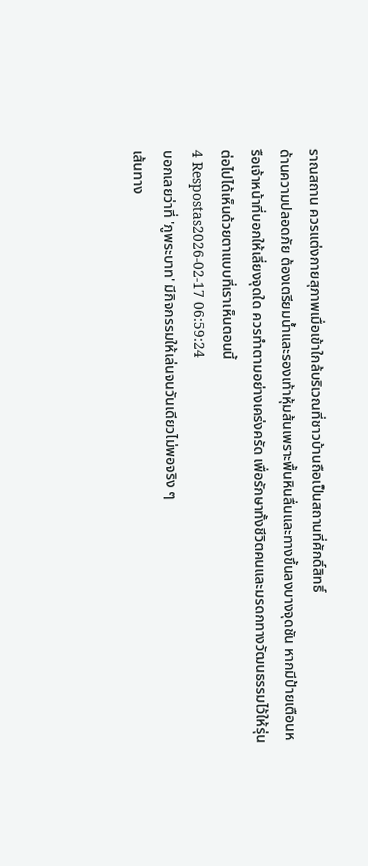ราณสถาน ควรแต่งกายสุภาพเมื่อเข้าใกล้บริเวณที่ชาวบ้านถือเป็นสถานที่ศักดิ์สิทธิ์
ด้านความปลอดภัย ต้องเตรียมน้ำและรองเท้าหุ้มส้นเพราะพื้นหินลื่นและทางขึ้นลงบางจุดชัน หากมีป้ายเตือนหรือเจ้าหน้าที่บอกให้เลี่ยงจุดใด ควรทำตามอย่างเคร่งครัด เพื่อรักษาทั้งชีวิตคนและมรดกทางวัฒนธรรมไว้ให้รุ่นต่อไปได้เห็นด้วยตาแบบที่เราเห็นตอนนี้
4 Respostas2026-02-17 06:59:24
บอกเลยว่าที่ 'ภูพระบาท' มีกิจกรรมให้เล่นจนวันเดียวไม่พอจริง ๆ
เส้นทาง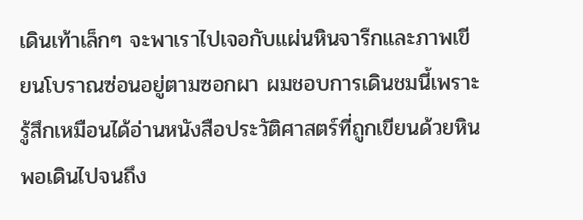เดินเท้าเล็กๆ จะพาเราไปเจอกับแผ่นหินจารึกและภาพเขียนโบราณซ่อนอยู่ตามซอกผา ผมชอบการเดินชมนี้เพราะรู้สึกเหมือนได้อ่านหนังสือประวัติศาสตร์ที่ถูกเขียนด้วยหิน พอเดินไปจนถึง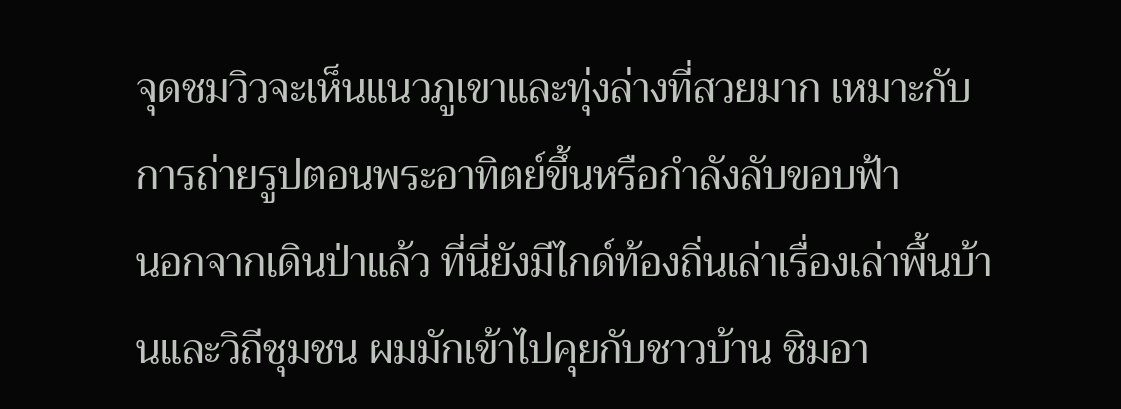จุดชมวิวจะเห็นแนวภูเขาและทุ่งล่างที่สวยมาก เหมาะกับการถ่ายรูปตอนพระอาทิตย์ขึ้นหรือกำลังลับขอบฟ้า
นอกจากเดินป่าแล้ว ที่นี่ยังมีไกด์ท้องถิ่นเล่าเรื่องเล่าพื้นบ้านและวิถีชุมชน ผมมักเข้าไปคุยกับชาวบ้าน ชิมอา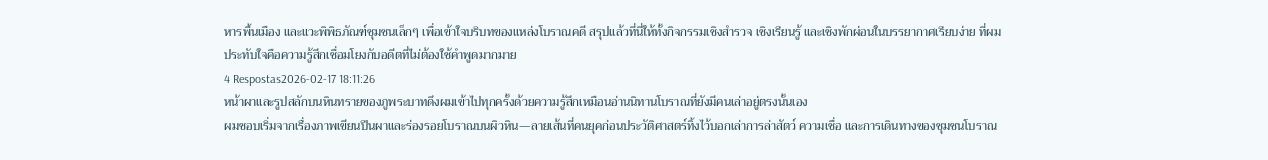หารพื้นเมือง และแวะพิพิธภัณฑ์ชุมชนเล็กๆ เพื่อเข้าใจบริบทของแหล่งโบราณคดี สรุปแล้วที่นี่ให้ทั้งกิจกรรมเชิงสำรวจ เชิงเรียนรู้ และเชิงพักผ่อนในบรรยากาศเรียบง่าย ที่ผมประทับใจคือความรู้สึกเชื่อมโยงกับอดีตที่ไม่ต้องใช้คำพูดมากมาย
4 Respostas2026-02-17 18:11:26
หน้าผาและรูปสลักบนหินทรายของภูพระบาทดึงผมเข้าไปทุกครั้งด้วยความรู้สึกเหมือนอ่านนิทานโบราณที่ยังมีคนเล่าอยู่ตรงนั้นเอง
ผมชอบเริ่มจากเรื่องภาพเขียนปีนผาและร่องรอยโบราณบนผิวหิน—ลายเส้นที่คนยุคก่อนประวัติศาสตร์ทิ้งไว้บอกเล่าการล่าสัตว์ ความเชื่อ และการเดินทางของชุมชนโบราณ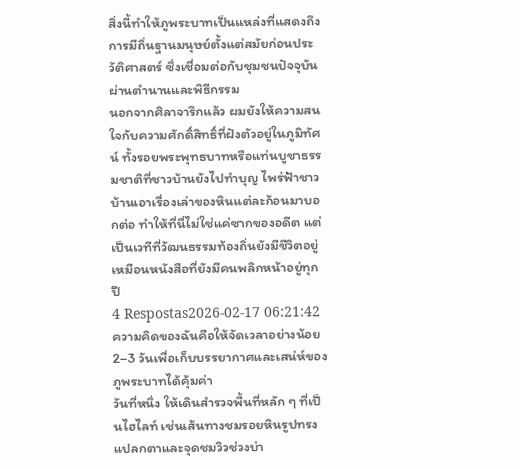สิ่งนี้ทำให้ภูพระบาทเป็นแหล่งที่แสดงถึงการมีถิ่นฐานมนุษย์ตั้งแต่สมัยก่อนประวัติศาสตร์ ซึ่งเชื่อมต่อกับชุมชนปัจจุบันผ่านตำนานและพิธีกรรม
นอกจากศิลาจารึกแล้ว ผมยังให้ความสนใจกับความศักดิ์สิทธิ์ที่ฝังตัวอยู่ในภูมิทัศน์ ทั้งรอยพระพุทธบาทหรือแท่นบูชาธรรมชาติที่ชาวบ้านยังไปทำบุญ ไพร่ฟ้าชาวบ้านเอาเรื่องเล่าของหินแต่ละก้อนมาบอกต่อ ทำให้ที่นี่ไม่ใช่แค่ซากของอดีต แต่เป็นเวทีที่วัฒนธรรมท้องถิ่นยังมีชีวิตอยู่ เหมือนหนังสือที่ยังมีคนพลิกหน้าอยู่ทุกปี
4 Respostas2026-02-17 06:21:42
ความคิดของฉันคือให้จัดเวลาอย่างน้อย 2–3 วันเพื่อเก็บบรรยากาศและเสน่ห์ของภูพระบาทได้คุ้มค่า
วันที่หนึ่ง ให้เดินสำรวจพื้นที่หลัก ๆ ที่เป็นไฮไลท์ เช่นเส้นทางชมรอยหินรูปทรงแปลกตาและจุดชมวิวช่วงบ่า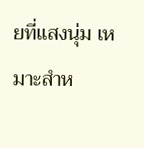ยที่แสงนุ่ม เหมาะสำห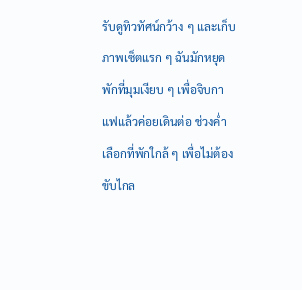รับดูทิวทัศน์กว้าง ๆ และเก็บภาพเซ็ตแรก ๆ ฉันมักหยุดพักที่มุมเงียบ ๆ เพื่อจิบกาแฟแล้วค่อยเดินต่อ ช่วงค่ำเลือกที่พักใกล้ ๆ เพื่อไม่ต้องขับไกล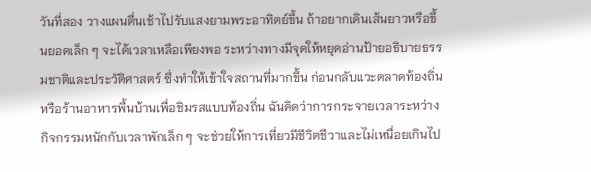วันที่สอง วางแผนตื่นเช้าไปรับแสงยามพระอาทิตย์ขึ้น ถ้าอยากเดินเส้นยาวหรือขึ้นยอดเล็ก ๆ จะได้เวลาเหลือเพียงพอ ระหว่างทางมีจุดให้หยุดอ่านป้ายอธิบายธรรมชาติและประวัติศาสตร์ ซึ่งทำให้เข้าใจสถานที่มากขึ้น ก่อนกลับแวะตลาดท้องถิ่นหรือร้านอาหารพื้นบ้านเพื่อชิมรสแบบท้องถิ่น ฉันคิดว่าการกระจายเวลาระหว่างกิจกรรมหนักกับเวลาพักเล็ก ๆ จะช่วยให้การเที่ยวมีชีวิตชีวาและไม่เหนื่อยเกินไป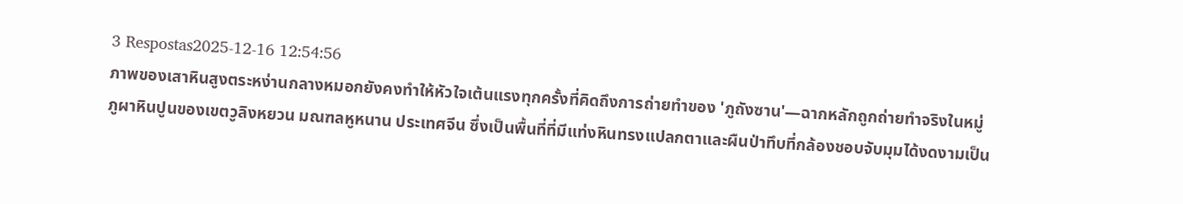3 Respostas2025-12-16 12:54:56
ภาพของเสาหินสูงตระหง่านกลางหมอกยังคงทำให้หัวใจเต้นแรงทุกครั้งที่คิดถึงการถ่ายทำของ 'ภูถังซาน'—ฉากหลักถูกถ่ายทำจริงในหมู่ภูผาหินปูนของเขตวูลิงหยวน มณฑลหูหนาน ประเทศจีน ซึ่งเป็นพื้นที่ที่มีแท่งหินทรงแปลกตาและผืนป่าทึบที่กล้องชอบจับมุมได้งดงามเป็น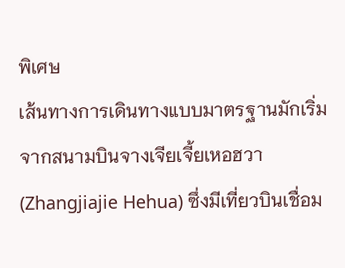พิเศษ
เส้นทางการเดินทางแบบมาตรฐานมักเริ่มจากสนามบินจางเจียเจี้ยเหอฮวา (Zhangjiajie Hehua) ซึ่งมีเที่ยวบินเชื่อม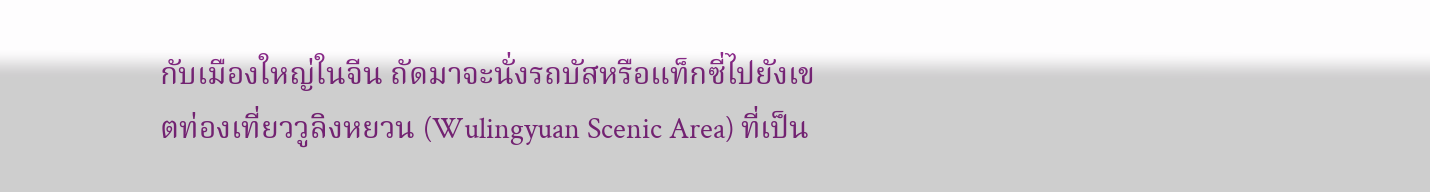กับเมืองใหญ่ในจีน ถัดมาจะนั่งรถบัสหรือแท็กซี่ไปยังเขตท่องเที่ยววูลิงหยวน (Wulingyuan Scenic Area) ที่เป็น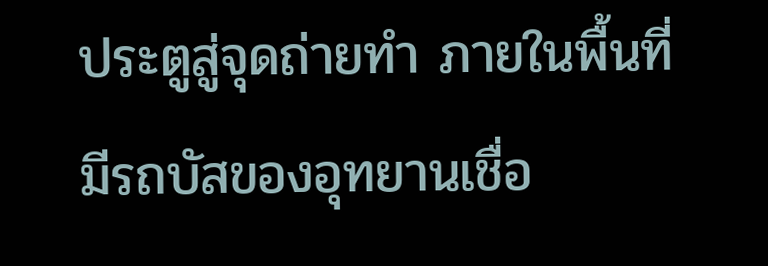ประตูสู่จุดถ่ายทำ ภายในพื้นที่มีรถบัสของอุทยานเชื่อ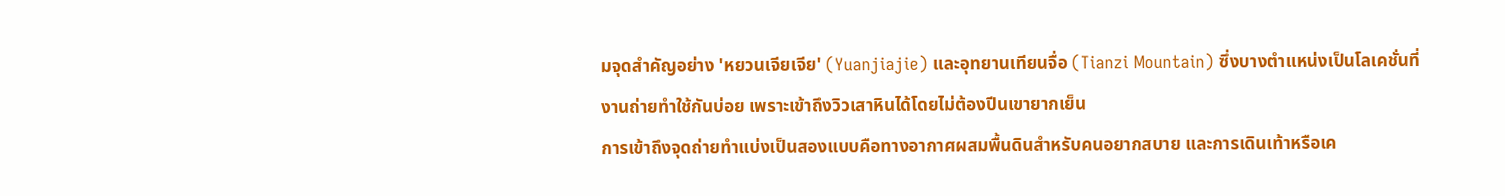มจุดสำคัญอย่าง 'หยวนเจียเจีย' (Yuanjiajie) และอุทยานเทียนจื่อ (Tianzi Mountain) ซึ่งบางตำแหน่งเป็นโลเคชั่นที่งานถ่ายทำใช้กันบ่อย เพราะเข้าถึงวิวเสาหินได้โดยไม่ต้องปีนเขายากเย็น
การเข้าถึงจุดถ่ายทำแบ่งเป็นสองแบบคือทางอากาศผสมพื้นดินสำหรับคนอยากสบาย และการเดินเท้าหรือเค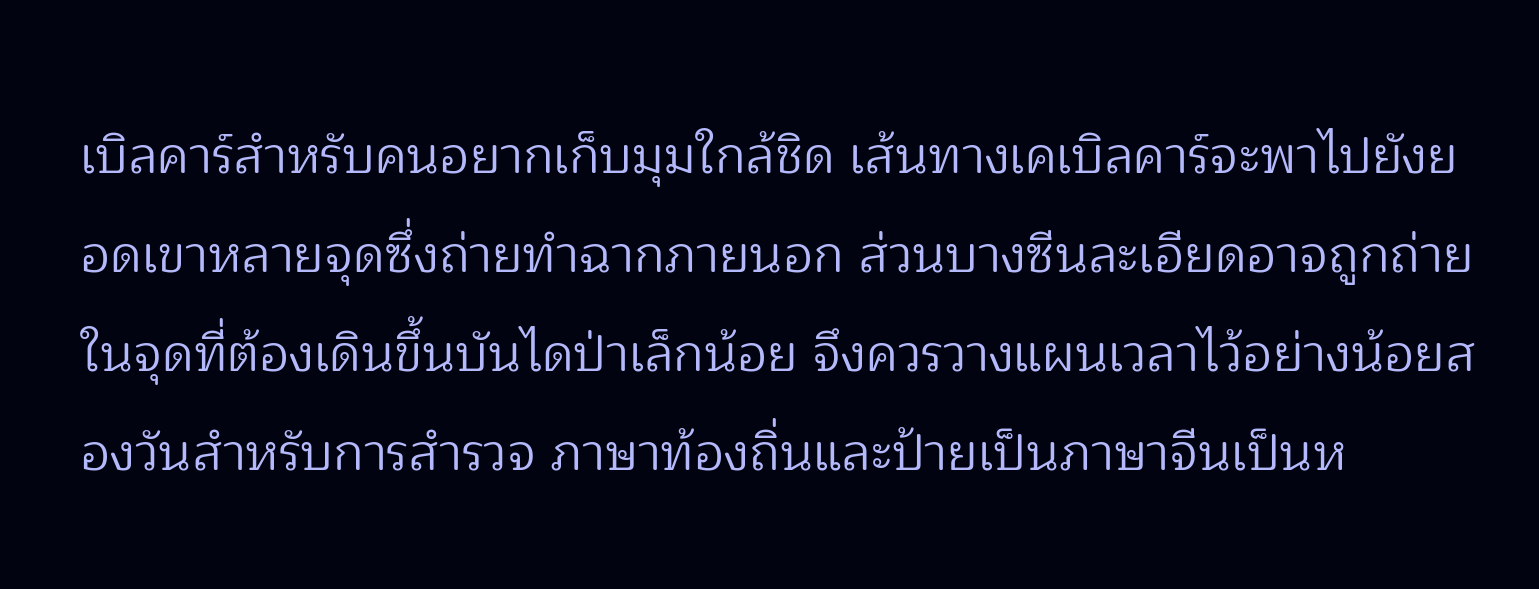เบิลคาร์สำหรับคนอยากเก็บมุมใกล้ชิด เส้นทางเคเบิลคาร์จะพาไปยังยอดเขาหลายจุดซึ่งถ่ายทำฉากภายนอก ส่วนบางซีนละเอียดอาจถูกถ่ายในจุดที่ต้องเดินขึ้นบันไดป่าเล็กน้อย จึงควรวางแผนเวลาไว้อย่างน้อยสองวันสำหรับการสำรวจ ภาษาท้องถิ่นและป้ายเป็นภาษาจีนเป็นห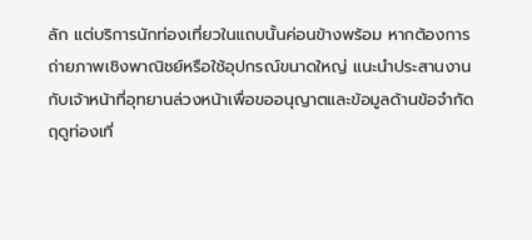ลัก แต่บริการนักท่องเที่ยวในแถบนั้นค่อนข้างพร้อม หากต้องการถ่ายภาพเชิงพาณิชย์หรือใช้อุปกรณ์ขนาดใหญ่ แนะนำประสานงานกับเจ้าหน้าที่อุทยานล่วงหน้าเพื่อขออนุญาตและข้อมูลด้านข้อจำกัดฤดูท่องเที่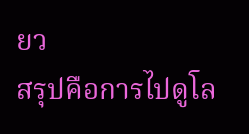ยว
สรุปคือการไปดูโล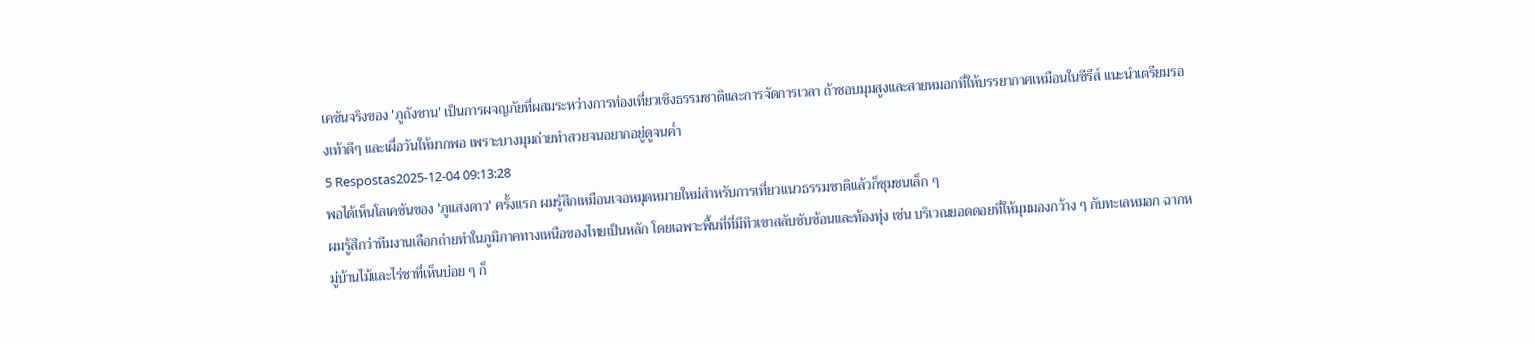เคชันจริงของ 'ภูถังซาน' เป็นการผจญภัยที่ผสมระหว่างการท่องเที่ยวเชิงธรรมชาติและการจัดการเวลา ถ้าชอบมุมสูงและสายหมอกที่ให้บรรยากาศเหมือนในซีรีส์ แนะนำเตรียมรองเท้าดีๆ และเผื่อวันให้มากพอ เพราะบางมุมถ่ายทำสวยจนอยากอยู่ดูจนค่ำ
5 Respostas2025-12-04 09:13:28
พอได้เห็นโลเคชันของ 'ภูแสงดาว' ครั้งแรก ผมรู้สึกเหมือนเจอหมุดหมายใหม่สำหรับการเที่ยวแนวธรรมชาติแล้วก็ชุมชนเล็ก ๆ
ผมรู้สึกว่าทีมงานเลือกถ่ายทำในภูมิภาคทางเหนือของไทยเป็นหลัก โดยเฉพาะพื้นที่ที่มีทิวเขาสลับซับซ้อนและท้องทุ่ง เช่น บริเวณยอดดอยที่ให้มุมมองกว้าง ๆ กับทะเลหมอก ฉากหมู่บ้านไม้และไร่ชาที่เห็นบ่อย ๆ ก็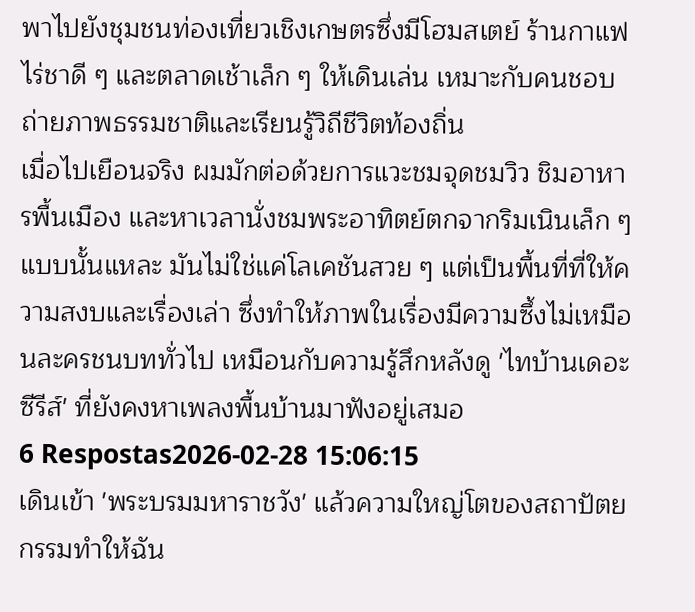พาไปยังชุมชนท่องเที่ยวเชิงเกษตรซึ่งมีโฮมสเตย์ ร้านกาแฟไร่ชาดี ๆ และตลาดเช้าเล็ก ๆ ให้เดินเล่น เหมาะกับคนชอบถ่ายภาพธรรมชาติและเรียนรู้วิถีชีวิตท้องถิ่น
เมื่อไปเยือนจริง ผมมักต่อด้วยการแวะชมจุดชมวิว ชิมอาหารพื้นเมือง และหาเวลานั่งชมพระอาทิตย์ตกจากริมเนินเล็ก ๆ แบบนั้นแหละ มันไม่ใช่แค่โลเคชันสวย ๆ แต่เป็นพื้นที่ที่ให้ความสงบและเรื่องเล่า ซึ่งทำให้ภาพในเรื่องมีความซึ้งไม่เหมือนละครชนบททั่วไป เหมือนกับความรู้สึกหลังดู 'ไทบ้านเดอะซีรีส์' ที่ยังคงหาเพลงพื้นบ้านมาฟังอยู่เสมอ
6 Respostas2026-02-28 15:06:15
เดินเข้า 'พระบรมมหาราชวัง' แล้วความใหญ่โตของสถาปัตยกรรมทำให้ฉัน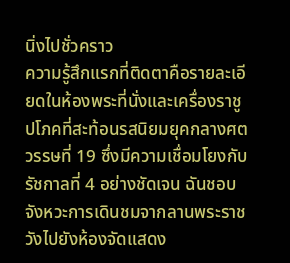นิ่งไปชั่วคราว
ความรู้สึกแรกที่ติดตาคือรายละเอียดในห้องพระที่นั่งและเครื่องราชูปโภคที่สะท้อนรสนิยมยุคกลางศตวรรษที่ 19 ซึ่งมีความเชื่อมโยงกับรัชกาลที่ 4 อย่างชัดเจน ฉันชอบจังหวะการเดินชมจากลานพระราชวังไปยังห้องจัดแสดง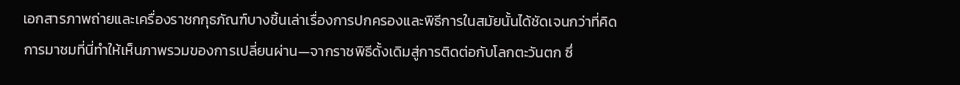เอกสารภาพถ่ายและเครื่องราชกกุธภัณฑ์บางชิ้นเล่าเรื่องการปกครองและพิธีการในสมัยนั้นได้ชัดเจนกว่าที่คิด
การมาชมที่นี่ทำให้เห็นภาพรวมของการเปลี่ยนผ่าน—จากราชพิธีดั้งเดิมสู่การติดต่อกับโลกตะวันตก ซึ่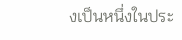งเป็นหนึ่งในประ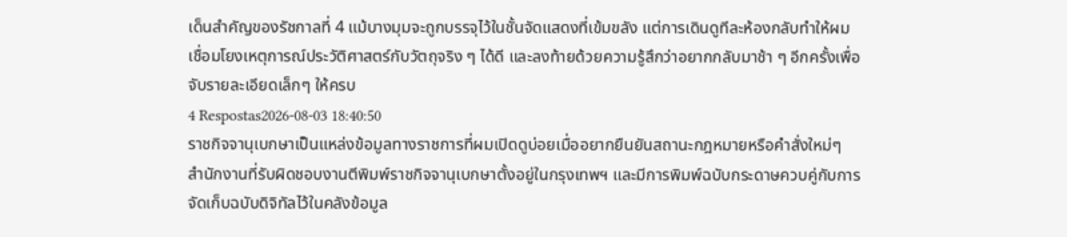เด็นสำคัญของรัชกาลที่ 4 แม้บางมุมจะถูกบรรจุไว้ในชั้นจัดแสดงที่เข้มขลัง แต่การเดินดูทีละห้องกลับทำให้ผมเชื่อมโยงเหตุการณ์ประวัติศาสตร์กับวัตถุจริง ๆ ได้ดี และลงท้ายด้วยความรู้สึกว่าอยากกลับมาช้า ๆ อีกครั้งเพื่อจับรายละเอียดเล็กๆ ให้ครบ
4 Respostas2026-08-03 18:40:50
ราชกิจจานุเบกษาเป็นแหล่งข้อมูลทางราชการที่ผมเปิดดูบ่อยเมื่ออยากยืนยันสถานะกฎหมายหรือคำสั่งใหม่ๆ
สำนักงานที่รับผิดชอบงานตีพิมพ์ราชกิจจานุเบกษาตั้งอยู่ในกรุงเทพฯ และมีการพิมพ์ฉบับกระดาษควบคู่กับการจัดเก็บฉบับดิจิทัลไว้ในคลังข้อมูล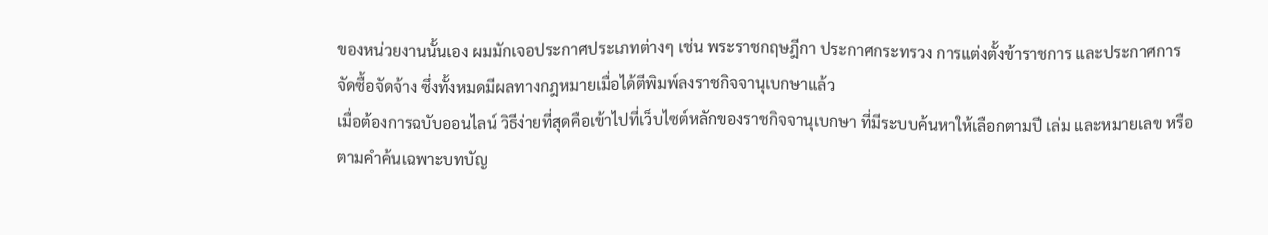ของหน่วยงานนั้นเอง ผมมักเจอประกาศประเภทต่างๆ เช่น พระราชกฤษฎีกา ประกาศกระทรวง การแต่งตั้งข้าราชการ และประกาศการจัดซื้อจัดจ้าง ซึ่งทั้งหมดมีผลทางกฎหมายเมื่อได้ตีพิมพ์ลงราชกิจจานุเบกษาแล้ว
เมื่อต้องการฉบับออนไลน์ วิธีง่ายที่สุดคือเข้าไปที่เว็บไซต์หลักของราชกิจจานุเบกษา ที่มีระบบค้นหาให้เลือกตามปี เล่ม และหมายเลข หรือตามคำค้นเฉพาะบทบัญ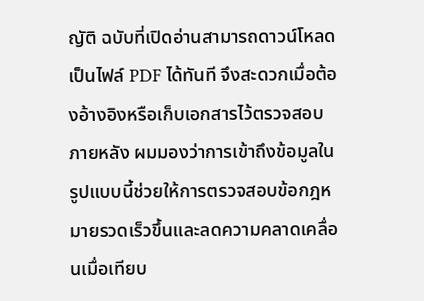ญัติ ฉบับที่เปิดอ่านสามารถดาวน์โหลดเป็นไฟล์ PDF ได้ทันที จึงสะดวกเมื่อต้องอ้างอิงหรือเก็บเอกสารไว้ตรวจสอบภายหลัง ผมมองว่าการเข้าถึงข้อมูลในรูปแบบนี้ช่วยให้การตรวจสอบข้อกฎหมายรวดเร็วขึ้นและลดความคลาดเคลื่อนเมื่อเทียบ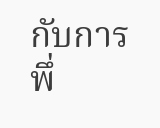กับการพึ่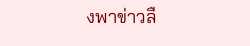งพาข่าวลื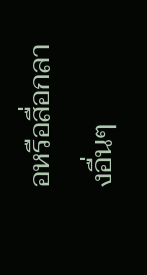อหรือสื่อกลางอื่นๆ